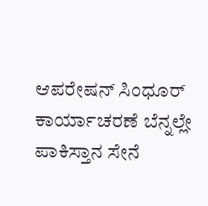ಆಪರೇಷನ್ ಸಿಂಧೂರ್ ಕಾರ್ಯಾಚರಣೆ ಬೆನ್ನಲ್ಲೇ ಪಾಕಿಸ್ತಾನ ಸೇನೆ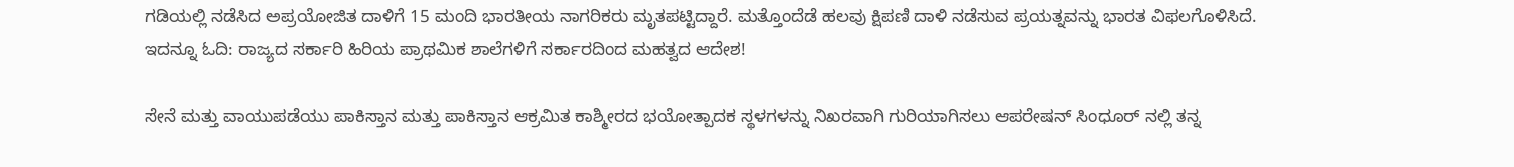ಗಡಿಯಲ್ಲಿ ನಡೆಸಿದ ಅಪ್ರಯೋಜಿತ ದಾಳಿಗೆ 15 ಮಂದಿ ಭಾರತೀಯ ನಾಗರಿಕರು ಮೃತಪಟ್ಟಿದ್ದಾರೆ. ಮತ್ತೊಂದೆಡೆ ಹಲವು ಕ್ಷಿಪಣಿ ದಾಳಿ ನಡೆಸುವ ಪ್ರಯತ್ನವನ್ನು ಭಾರತ ವಿಫಲಗೊಳಿಸಿದೆ.
ಇದನ್ನೂ ಓದಿ: ರಾಜ್ಯದ ಸರ್ಕಾರಿ ಹಿರಿಯ ಪ್ರಾಥಮಿಕ ಶಾಲೆಗಳಿಗೆ ಸರ್ಕಾರದಿಂದ ಮಹತ್ವದ ಆದೇಶ!

ಸೇನೆ ಮತ್ತು ವಾಯುಪಡೆಯು ಪಾಕಿಸ್ತಾನ ಮತ್ತು ಪಾಕಿಸ್ತಾನ ಆಕ್ರಮಿತ ಕಾಶ್ಮೀರದ ಭಯೋತ್ಪಾದಕ ಸ್ಥಳಗಳನ್ನು ನಿಖರವಾಗಿ ಗುರಿಯಾಗಿಸಲು ಆಪರೇಷನ್ ಸಿಂಧೂರ್ ನಲ್ಲಿ ತನ್ನ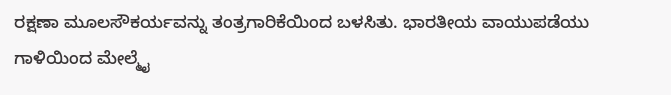ರಕ್ಷಣಾ ಮೂಲಸೌಕರ್ಯವನ್ನು ತಂತ್ರಗಾರಿಕೆಯಿಂದ ಬಳಸಿತು. ಭಾರತೀಯ ವಾಯುಪಡೆಯು ಗಾಳಿಯಿಂದ ಮೇಲ್ಮೈ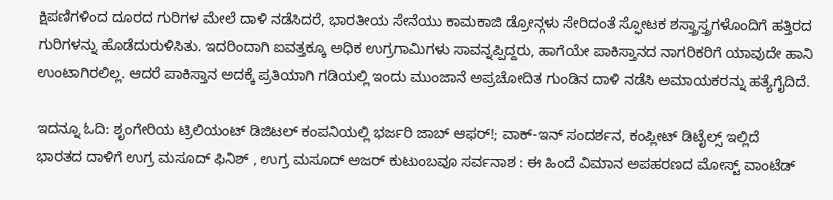ಕ್ಷಿಪಣಿಗಳಿಂದ ದೂರದ ಗುರಿಗಳ ಮೇಲೆ ದಾಳಿ ನಡೆಸಿದರೆ, ಭಾರತೀಯ ಸೇನೆಯು ಕಾಮಕಾಜಿ ಡ್ರೋನ್ಗಳು ಸೇರಿದಂತೆ ಸ್ಫೋಟಕ ಶಸ್ತ್ರಾಸ್ತ್ರಗಳೊಂದಿಗೆ ಹತ್ತಿರದ ಗುರಿಗಳನ್ನು ಹೊಡೆದುರುಳಿಸಿತು. ಇದರಿಂದಾಗಿ ಐವತ್ತಕ್ಕೂ ಅಧಿಕ ಉಗ್ರಗಾಮಿಗಳು ಸಾವನ್ನಪ್ಪಿದ್ದರು, ಹಾಗೆಯೇ ಪಾಕಿಸ್ತಾನದ ನಾಗರಿಕರಿಗೆ ಯಾವುದೇ ಹಾನಿ ಉಂಟಾಗಿರಲಿಲ್ಲ. ಆದರೆ ಪಾಕಿಸ್ತಾನ ಅದಕ್ಕೆ ಪ್ರತಿಯಾಗಿ ಗಡಿಯಲ್ಲಿ ಇಂದು ಮುಂಜಾನೆ ಅಪ್ರಚೋದಿತ ಗುಂಡಿನ ದಾಳಿ ನಡೆಸಿ ಅಮಾಯಕರನ್ನು ಹತ್ಯೆಗೈದಿದೆ.

ಇದನ್ನೂ ಓದಿ: ಶೃಂಗೇರಿಯ ಟ್ರಿಲಿಯಂಟ್ ಡಿಜಿಟಲ್ ಕಂಪನಿಯಲ್ಲಿ ಭರ್ಜರಿ ಜಾಬ್ ಆಫರ್!; ವಾಕ್-ಇನ್ ಸಂದರ್ಶನ, ಕಂಪ್ಲೀಟ್ ಡಿಟೈಲ್ಸ್ ಇಲ್ಲಿದೆ
ಭಾರತದ ದಾಳಿಗೆ ಉಗ್ರ ಮಸೂದ್ ಫಿನಿಶ್ , ಉಗ್ರ ಮಸೂದ್ ಅಜರ್ ಕುಟುಂಬವೂ ಸರ್ವನಾಶ : ಈ ಹಿಂದೆ ವಿಮಾನ ಅಪಹರಣದ ಮೋಸ್ಟ್ ವಾಂಟೆಡ್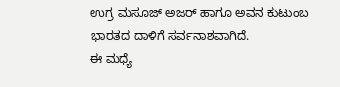ಉಗ್ರ ಮಸೂಜ್ ಅಜರ್ ಹಾಗೂ ಅವನ ಕುಟುಂಬ ಭಾರತದ ದಾಳಿಗೆ ಸರ್ವನಾಶವಾಗಿದೆ.
ಈ ಮಧ್ಯೆ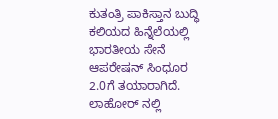ಕುತಂತ್ರಿ ಪಾಕಿಸ್ತಾನ ಬುದ್ಧಿ ಕಲಿಯದ ಹಿನ್ನೆಲೆಯಲ್ಲಿ ಭಾರತೀಯ ಸೇನೆ ಆಪರೇಷನ್ ಸಿಂಧೂರ 2.0ಗೆ ತಯಾರಾಗಿದೆ.
ಲಾಹೋರ್ ನಲ್ಲಿ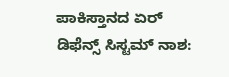ಪಾಕಿಸ್ತಾನದ ಏರ್ ಡಿಫೆನ್ಸ್ ಸಿಸ್ಟಮ್ ನಾಶ: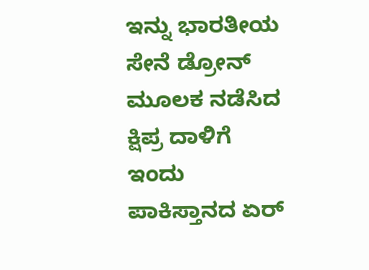ಇನ್ನು ಭಾರತೀಯ ಸೇನೆ ಡ್ರೋನ್ ಮೂಲಕ ನಡೆಸಿದ ಕ್ಷಿಪ್ರ ದಾಳಿಗೆ ಇಂದು ಪಾಕಿಸ್ತಾನದ ಏರ್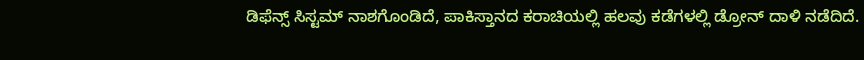ಡಿಫೆನ್ಸ್ ಸಿಸ್ಟಮ್ ನಾಶಗೊಂಡಿದೆ, ಪಾಕಿಸ್ತಾನದ ಕರಾಚಿಯಲ್ಲಿ ಹಲವು ಕಡೆಗಳಲ್ಲಿ ಡ್ರೋನ್ ದಾಳಿ ನಡೆದಿದೆ.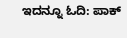ಇದನ್ನೂ ಓದಿ: ಪಾಕ್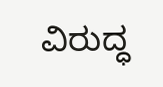ವಿರುದ್ಧ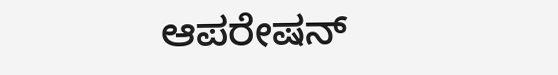ಆಪರೇಷನ್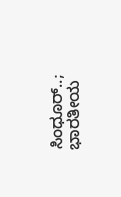ಸಿಂಧೂರ್..; ಭಾರತೀಯ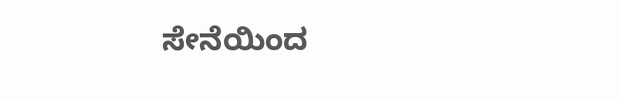ಸೇನೆಯಿಂದ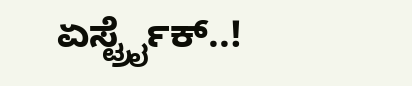ಏರ್ಸ್ಟ್ರೈಕ್..!